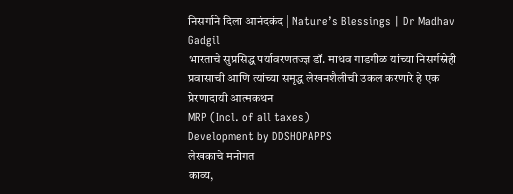निसर्गाने दिला आनंदकंद | Nature’s Blessings | Dr Madhav Gadgil
भारताचे सुप्रसिद्ध पर्यावरणतज्ज्ञ डॉ. माधव गाडगीळ यांच्या निसर्गस्नेही प्रवासाची आणि त्यांच्या समृद्ध लेखनशैलीची उकल करणारे हे एक प्रेरणादायी आत्मकथन
MRP (Incl. of all taxes)
Development by DDSHOPAPPS
लेखकाचे मनोगत
काव्य,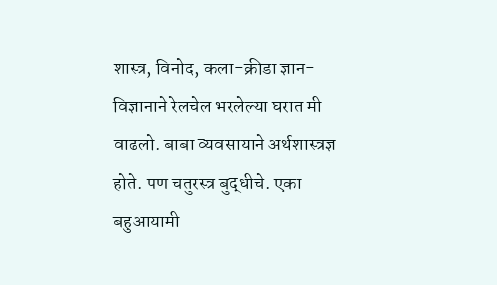शास्त्र, विनोद, कला-क्रीडा ज्ञान-विज्ञानाने रेलचेल भरलेल्या घरात मी वाढलो. बाबा व्यवसायाने अर्थशास्त्रज्ञ होते. पण चतुरस्त्र बुद्धीचे. एका बहुआयामी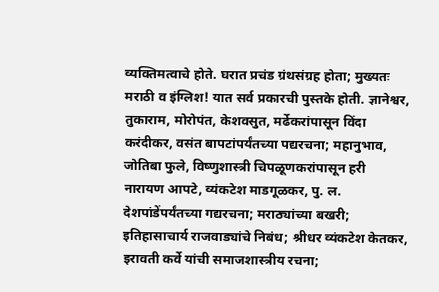व्यक्तिमत्वाचे होते. घरात प्रचंड ग्रंथसंग्रह होता; मुख्यतः मराठी व इंग्लिश! यात सर्व प्रकारची पुस्तके होती. ज्ञानेश्वर, तुकाराम, मोरोपंत, केशवसुत, मर्ढेकरांपासून विंदा करंदीकर, वसंत बापटांपर्यंतच्या पद्यरचना; महानुभाव, जोतिबा फुले, विष्णुशास्त्री चिपळूणकरांपासून हरी नारायण आपटे, व्यंकटेश माडगूळकर, पु. ल. देशपांडेंपर्यंतच्या गद्यरचना; मराठ्यांच्या बखरी; इतिहासाचार्य राजवाड्यांचे निबंध; श्रीधर व्यंकटेश केतकर, इरावती कर्वे यांची समाजशास्त्रीय रचना;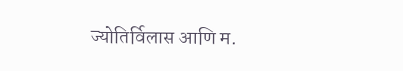ज्योतिर्विलास आणि म.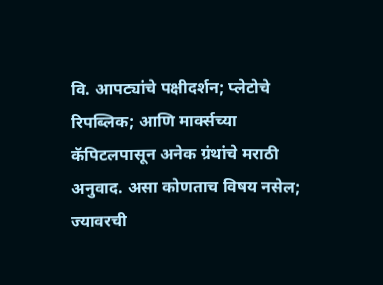वि. आपट्यांचे पक्षीदर्शन; प्लेटोचे रिपब्लिक; आणि मार्क्सच्या कॅपिटलपासून अनेक ग्रंथांचे मराठी अनुवाद. असा कोणताच विषय नसेल; ज्यावरची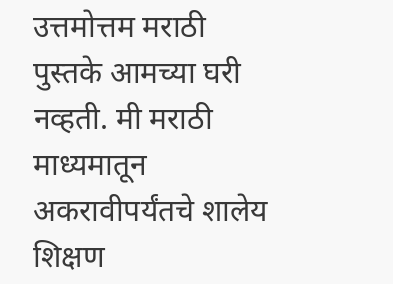उत्तमोत्तम मराठी पुस्तके आमच्या घरी नव्हती. मी मराठी माध्यमातून अकरावीपर्यंतचे शालेय शिक्षण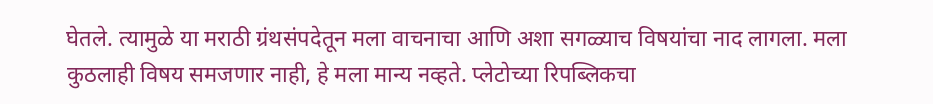घेतले. त्यामुळे या मराठी ग्रंथसंपदेतून मला वाचनाचा आणि अशा सगळ्याच विषयांचा नाद लागला. मला कुठलाही विषय समजणार नाही, हे मला मान्य नव्हते. प्लेटोच्या रिपब्लिकचा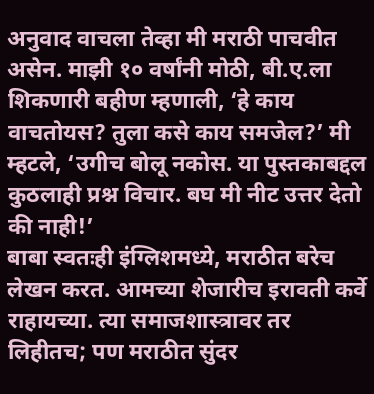अनुवाद वाचला तेव्हा मी मराठी पाचवीत असेन. माझी १० वर्षांनी मोठी, बी.ए.ला शिकणारी बहीण म्हणाली, ‘हे काय वाचतोयस? तुला कसे काय समजेल?’ मी म्हटले, ‘उगीच बोलू नकोस. या पुस्तकाबद्दल कुठलाही प्रश्न विचार. बघ मी नीट उत्तर देतो की नाही!’
बाबा स्वतःही इंग्लिशमध्ये, मराठीत बरेच लेखन करत. आमच्या शेजारीच इरावती कर्वे राहायच्या. त्या समाजशास्त्रावर तर लिहीतच; पण मराठीत सुंदर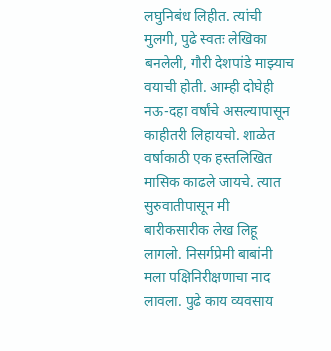लघुनिबंध लिहीत. त्यांची मुलगी, पुढे स्वतः लेखिका बनलेली, गौरी देशपांडे माझ्याच वयाची होती. आम्ही दोघेही नऊ-दहा वर्षांचे असल्यापासून काहीतरी लिहायचो. शाळेत वर्षाकाठी एक हस्तलिखित मासिक काढले जायचे. त्यात सुरुवातीपासून मी बारीकसारीक लेख लिहू लागलो. निसर्गप्रेमी बाबांनी मला पक्षिनिरीक्षणाचा नाद लावला. पुढे काय व्यवसाय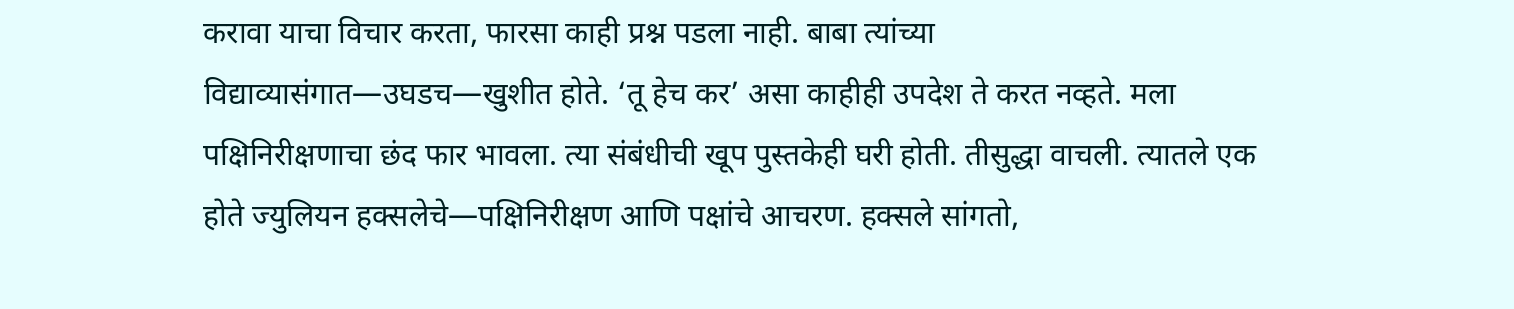करावा याचा विचार करता, फारसा काही प्रश्न पडला नाही. बाबा त्यांच्या विद्याव्यासंगात—उघडच—खुशीत होते. ‘तू हेच कर’ असा काहीही उपदेश ते करत नव्हते. मला पक्षिनिरीक्षणाचा छंद फार भावला. त्या संबंधीची खूप पुस्तकेही घरी होती. तीसुद्धा वाचली. त्यातले एक होते ज्युलियन हक्सलेचे—पक्षिनिरीक्षण आणि पक्षांचे आचरण. हक्सले सांगतो,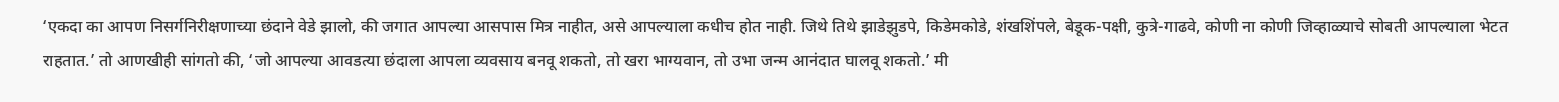‘एकदा का आपण निसर्गनिरीक्षणाच्या छंदाने वेडे झालो, की जगात आपल्या आसपास मित्र नाहीत, असे आपल्याला कधीच होत नाही. जिथे तिथे झाडेझुडपे, किडेमकोडे, शंखशिंपले, बेडूक-पक्षी, कुत्रे-गाढवे, कोणी ना कोणी जिव्हाळ्याचे सोबती आपल्याला भेटत राहतात.’ तो आणखीही सांगतो की, ‘जो आपल्या आवडत्या छंदाला आपला व्यवसाय बनवू शकतो, तो खरा भाग्यवान, तो उभा जन्म आनंदात घालवू शकतो.’ मी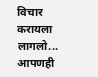विचार करायला लागलो... आपणही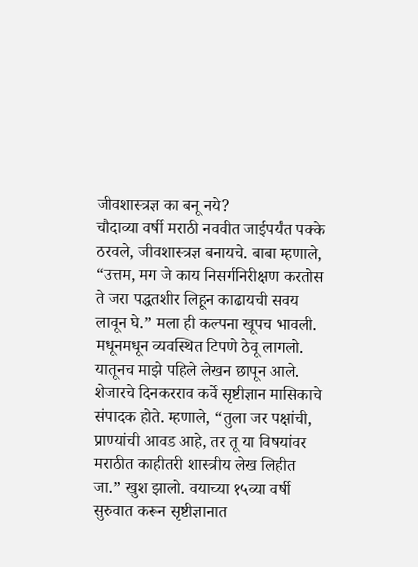जीवशास्त्रज्ञ का बनू नये?
चौदाव्या वर्षी मराठी नववीत जाईपर्यंत पक्के ठरवले, जीवशास्त्रज्ञ बनायचे. बाबा म्हणाले, “उत्तम, मग जे काय निसर्गनिरीक्षण करतोस ते जरा पद्धतशीर लिहून काढायची सवय लावून घे.” मला ही कल्पना खूपच भावली. मधूनमधून व्यवस्थित टिपणे ठेवू लागलो. यातूनच माझे पहिले लेखन छापून आले. शेजारचे दिनकरराव कर्वे सृष्टीज्ञान मासिकाचे संपादक होते. म्हणाले, “तुला जर पक्षांची, प्राण्यांची आवड आहे, तर तू या विषयांवर मराठीत काहीतरी शास्त्रीय लेख लिहीत जा.” खुश झालो. वयाच्या १५व्या वर्षी सुरुवात करून सृष्टीज्ञानात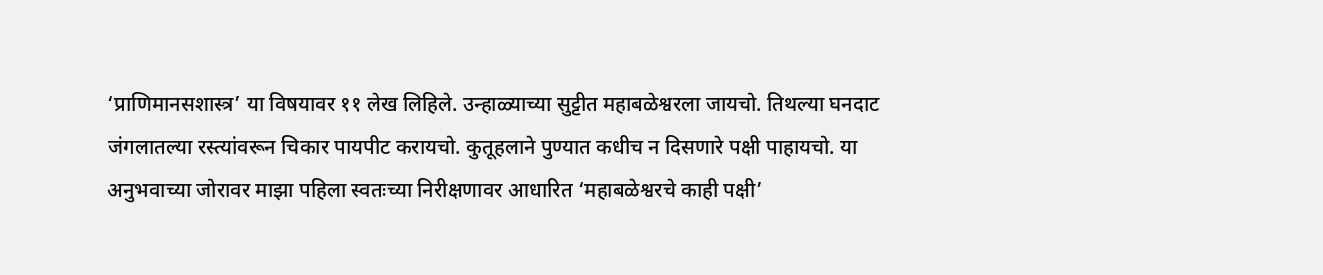‘प्राणिमानसशास्त्र’ या विषयावर ११ लेख लिहिले. उन्हाळ्याच्या सुट्टीत महाबळेश्वरला जायचो. तिथल्या घनदाट जंगलातल्या रस्त्यांवरून चिकार पायपीट करायचो. कुतूहलाने पुण्यात कधीच न दिसणारे पक्षी पाहायचो. या अनुभवाच्या जोरावर माझा पहिला स्वतःच्या निरीक्षणावर आधारित ‘महाबळेश्वरचे काही पक्षी’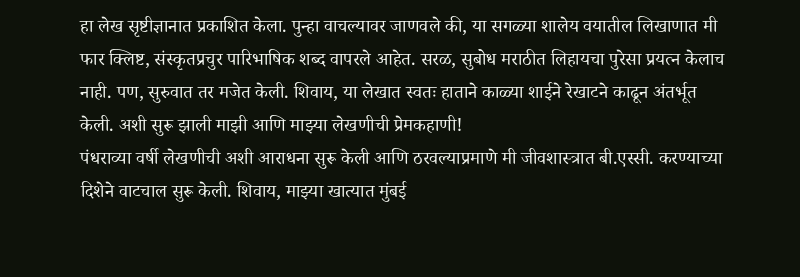हा लेख सृष्टीज्ञानात प्रकाशित केला. पुन्हा वाचल्यावर जाणवले की, या सगळ्या शालेय वयातील लिखाणात मी फार क्लिष्ट, संस्कृतप्रचुर पारिभाषिक शब्द वापरले आहेत. सरळ, सुबोध मराठीत लिहायचा पुरेसा प्रयत्न केलाच नाही. पण, सुरुवात तर मजेत केली. शिवाय, या लेखात स्वतः हाताने काळ्या शाईने रेखाटने काढून अंतर्भूत केली. अशी सुरू झाली माझी आणि माझ्या लेखणीची प्रेमकहाणी!
पंधराव्या वर्षी लेखणीची अशी आराधना सुरू केली आणि ठरवल्याप्रमाणे मी जीवशास्त्रात बी.एस्सी. करण्याच्या दिशेने वाटचाल सुरू केली. शिवाय, माझ्या खात्यात मुंबई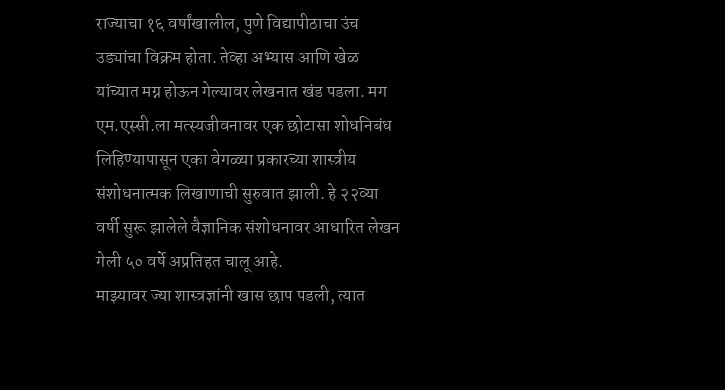राज्याचा १६ वर्षांखालील, पुणे विद्यापीठाचा उंच उड्यांचा विक्रम होता. तेव्हा अभ्यास आणि खेळ यांच्यात मग्न होऊन गेल्यावर लेखनात खंड पडला. मग एम.एस्सी.ला मत्स्यजीवनावर एक छोटासा शोधनिबंध लिहिण्यापासून एका वेगळ्या प्रकारच्या शास्त्रीय संशोधनात्मक लिखाणाची सुरुवात झाली. हे २२व्या वर्षी सुरू झालेले वैज्ञानिक संशोधनावर आधारित लेखन गेली ५० वर्षे अप्रतिहत चालू आहे.
माझ्यावर ज्या शास्त्रज्ञांनी खास छाप पडली, त्यात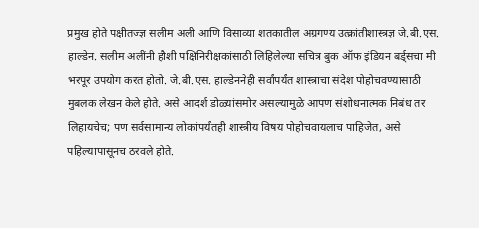प्रमुख होते पक्षीतज्ज्ञ सलीम अली आणि विसाव्या शतकातील अग्रगण्य उत्क्रांतीशास्त्रज्ञ जे.बी.एस. हाल्डेन. सलीम अलींनी हौशी पक्षिनिरीक्षकांसाठी लिहिलेल्या सचित्र बुक ऑफ इंडियन बर्ड्सचा मी भरपूर उपयोग करत होतो. जे.बी.एस. हाल्डेननेही सर्वांपर्यंत शास्त्राचा संदेश पोहोचवण्यासाठी मुबलक लेखन केले होते. असे आदर्श डोळ्यांसमोर असल्यामुळे आपण संशोधनात्मक निबंध तर लिहायचेच; पण सर्वसामान्य लोकांपर्यंतही शास्त्रीय विषय पोहोचवायलाच पाहिजेत, असे पहिल्यापासूनच ठरवले होते.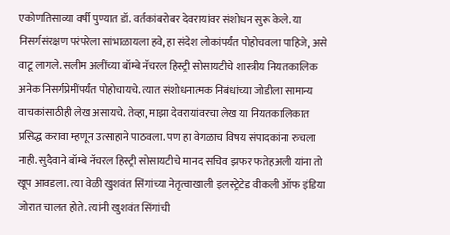एकोणतिसाव्या वर्षी पुण्यात डॉ. वर्तकांबरोबर देवरायांवर संशोधन सुरू केले. या निसर्गसंरक्षण परंपरेला सांभाळायला हवे, हा संदेश लोकांपर्यंत पोहोचवला पाहिजे, असे वाटू लागले. सलीम अलींच्या बॉम्बे नॅचरल हिस्ट्री सोसायटीचे शास्त्रीय नियतकालिक अनेक निसर्गप्रेमींपर्यंत पोहोचायचे. त्यात संशोधनात्मक निबंधांच्या जोडीला सामान्य वाचकांसाठीही लेख असायचे. तेव्हा, माझा देवरायांवरचा लेख या नियतकालिकात प्रसिद्ध करावा म्हणून उत्साहाने पाठवला. पण हा वेगळाच विषय संपादकांना रुचला नाही. सुदैवाने बॉम्बे नॅचरल हिस्ट्री सोसायटीचे मानद सचिव झफर फतेहअली यांना तो खूप आवडला. त्या वेळी खुशवंत सिंगांच्या नेतृत्वाखाली इलस्ट्रेटेड वीकली ऑफ इंडिया जोरात चालत होते. त्यांनी खुशवंत सिंगांची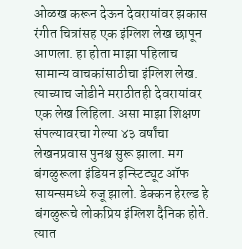ओळख करून देऊन देवरायांवर झकास रंगीत चित्रांसह एक इंग्लिश लेख छापून आणला. हा होता माझा पहिलाच सामान्य वाचकांसाठीचा इंग्लिश लेख. त्याच्याच जोडीने मराठीतही देवरायांवर एक लेख लिहिला. असा माझा शिक्षण संपल्यावरचा गेल्या ४३ वर्षांचा लेखनप्रवास पुनश्च सुरू झाला. मग बंगळुरूला इंडियन इन्स्टिट्यूट ऑफ सायन्समध्ये रुजू झालो. डेक्कन हेरल्ड हे बंगळुरूचे लोकप्रिय इंग्लिश दैनिक होते. त्यात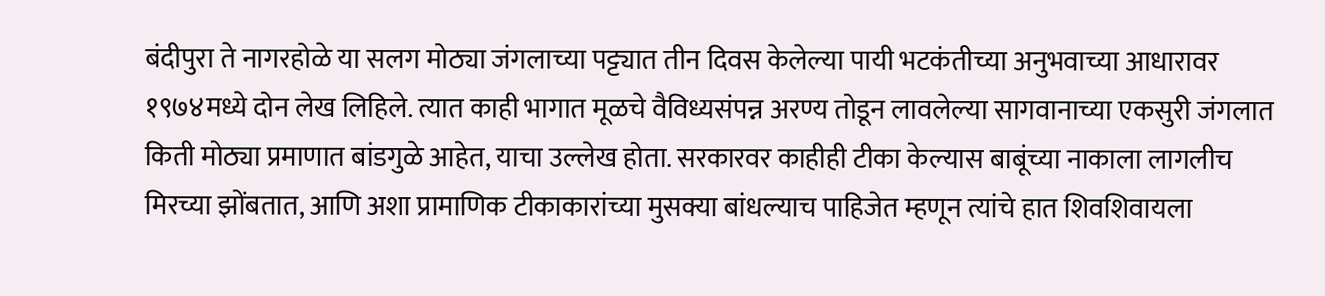बंदीपुरा ते नागरहोळे या सलग मोठ्या जंगलाच्या पट्ट्यात तीन दिवस केलेल्या पायी भटकंतीच्या अनुभवाच्या आधारावर १९७४मध्ये दोन लेख लिहिले. त्यात काही भागात मूळचे वैविध्यसंपन्न अरण्य तोडून लावलेल्या सागवानाच्या एकसुरी जंगलात किती मोठ्या प्रमाणात बांडगुळे आहेत, याचा उल्लेख होता. सरकारवर काहीही टीका केल्यास बाबूंच्या नाकाला लागलीच मिरच्या झोंबतात, आणि अशा प्रामाणिक टीकाकारांच्या मुसक्या बांधल्याच पाहिजेत म्हणून त्यांचे हात शिवशिवायला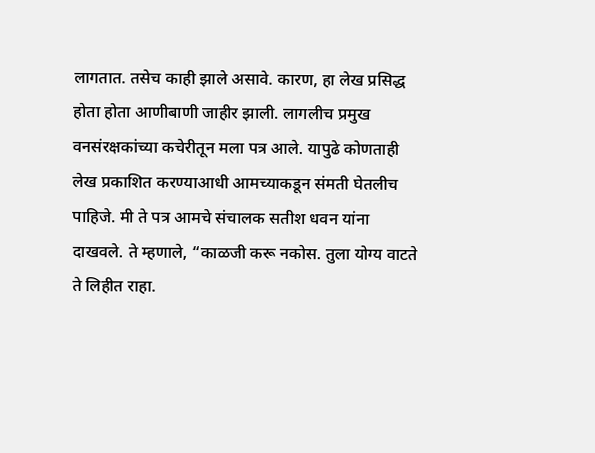लागतात. तसेच काही झाले असावे. कारण, हा लेख प्रसिद्ध होता होता आणीबाणी जाहीर झाली. लागलीच प्रमुख वनसंरक्षकांच्या कचेरीतून मला पत्र आले. यापुढे कोणताही लेख प्रकाशित करण्याआधी आमच्याकडून संमती घेतलीच पाहिजे. मी ते पत्र आमचे संचालक सतीश धवन यांना दाखवले. ते म्हणाले, “काळजी करू नकोस. तुला योग्य वाटते ते लिहीत राहा.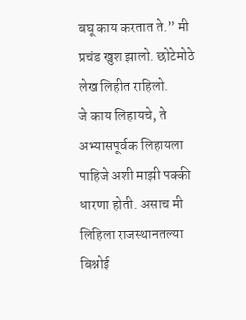बघू काय करतात ते.” मी प्रचंड खुश झालो. छोटेमोठे लेख लिहीत राहिलो.
जे काय लिहायचे, ते अभ्यासपूर्वक लिहायला पाहिजे अशी माझी पक्की धारणा होती. असाच मी लिहिला राजस्थानतल्या बिश्नोई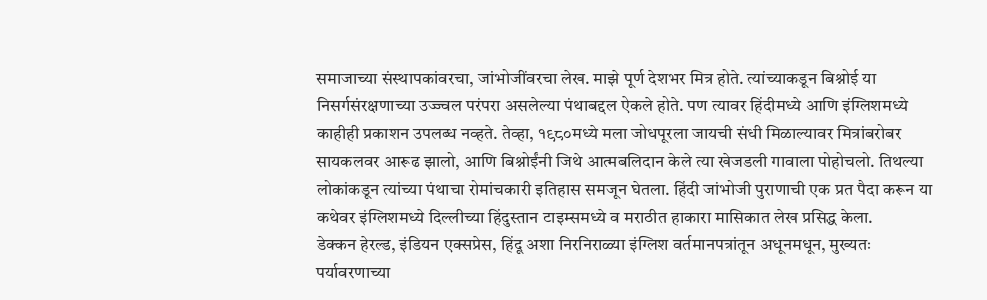समाजाच्या संस्थापकांवरचा, जांभोजींवरचा लेख. माझे पूर्ण देशभर मित्र होते. त्यांच्याकडून बिश्नोई या निसर्गसंरक्षणाच्या उज्ज्वल परंपरा असलेल्या पंथाबद्दल ऐकले होते. पण त्यावर हिंदीमध्ये आणि इंग्लिशमध्ये काहीही प्रकाशन उपलब्ध नव्हते. तेव्हा, १९८०मध्ये मला जोधपूरला जायची संधी मिळाल्यावर मित्रांबरोबर सायकलवर आरूढ झालो, आणि बिश्नोईंनी जिथे आत्मबलिदान केले त्या खेजडली गावाला पोहोचलो. तिथल्या लोकांकडून त्यांच्या पंथाचा रोमांचकारी इतिहास समजून घेतला. हिंदी जांभोजी पुराणाची एक प्रत पैदा करून या कथेवर इंग्लिशमध्ये दिल्लीच्या हिंदुस्तान टाइम्समध्ये व मराठीत हाकारा मासिकात लेख प्रसिद्ध केला.
डेक्कन हेरल्ड, इंडियन एक्सप्रेस, हिंदू अशा निरनिराळ्या इंग्लिश वर्तमानपत्रांतून अधूनमधून, मुख्यतः पर्यावरणाच्या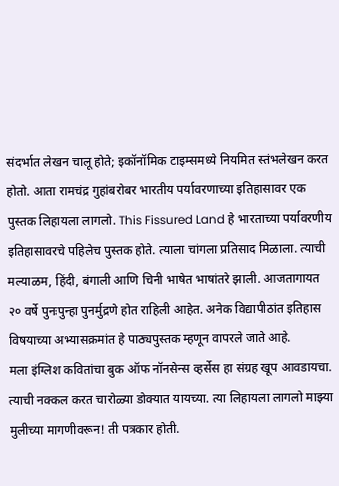संदर्भात लेखन चालू होते; इकॉनॉमिक टाइम्समध्ये नियमित स्तंभलेखन करत होतो. आता रामचंद्र गुहांबरोबर भारतीय पर्यावरणाच्या इतिहासावर एक पुस्तक लिहायला लागलो. This Fissured Land हे भारताच्या पर्यावरणीय इतिहासावरचे पहिलेच पुस्तक होते. त्याला चांगला प्रतिसाद मिळाला. त्याची मल्याळम, हिंदी, बंगाली आणि चिनी भाषेत भाषांतरे झाली. आजतागायत २० वर्षे पुनःपुन्हा पुनर्मुद्रणे होत राहिली आहेत. अनेक विद्यापीठांत इतिहास विषयाच्या अभ्यासक्रमांत हे पाठ्यपुस्तक म्हणून वापरले जाते आहे.
मला इंग्लिश कवितांचा बुक ऑफ नॉनसेन्स व्हर्सेस हा संग्रह खूप आवडायचा. त्याची नक्कल करत चारोळ्या डोक्यात यायच्या. त्या लिहायला लागलो माझ्या मुलीच्या मागणीवरून! ती पत्रकार होती.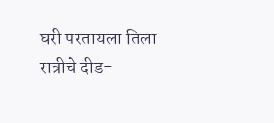घरी परतायला तिला रात्रीचे दीड-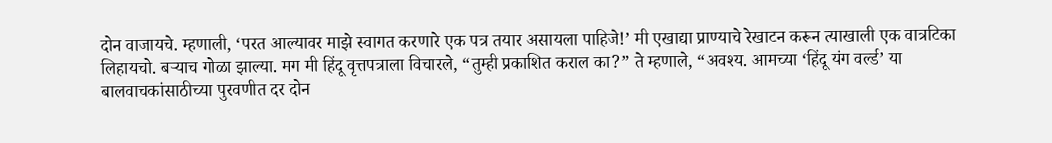दोन वाजायचे. म्हणाली, ‘परत आल्यावर माझे स्वागत करणारे एक पत्र तयार असायला पाहिजे!’ मी एखाद्या प्राण्याचे रेखाटन करून त्याखाली एक वात्रटिका लिहायचो. बऱ्याच गोळा झाल्या. मग मी हिंदू वृत्तपत्राला विचारले, “तुम्ही प्रकाशित कराल का?” ते म्हणाले, “अवश्य. आमच्या ‘हिंदू यंग वर्ल्ड’ या बालवाचकांसाठीच्या पुरवणीत दर दोन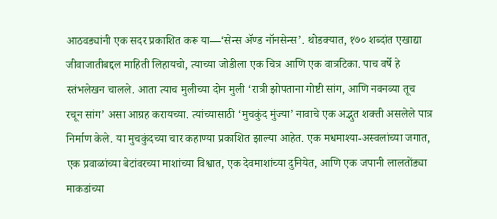आठवड्यांनी एक सदर प्रकाशित करू या—‘सेन्स ॲण्ड नॉनसेन्स’. थोडक्यात, १७० शब्दांत एखाद्या जीवाजातीबद्दल माहिती लिहायचो, त्याच्या जोडीला एक चित्र आणि एक वात्रटिका. पाच वर्षे हे स्तंभलेखन चालले. आता त्याच मुलीच्या दोन मुली ‘रात्री झोपताना गोष्टी सांग, आणि नवनव्या तूच रचून सांग’ असा आग्रह करायच्या. त्यांच्यासाठी ‘मुचकुंद मुंज्या’ नावाचे एक अद्भुत शक्ती असलेले पात्र निर्माण केले. या मुचकुंदच्या चार कहाण्या प्रकाशित झाल्या आहेत. एक मधमाश्या-अस्वलांच्या जगात, एक प्रवाळांच्या बेटांवरच्या माशांच्या विश्वात, एक देवमाशांच्या दुनियेत, आणि एक जपानी लालतोंड्या माकडांच्या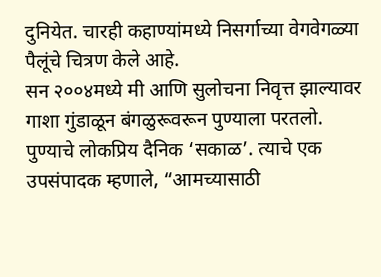दुनियेत. चारही कहाण्यांमध्ये निसर्गाच्या वेगवेगळ्या पैलूंचे चित्रण केले आहे.
सन २००४मध्ये मी आणि सुलोचना निवृत्त झाल्यावर गाशा गुंडाळून बंगळुरूवरून पुण्याला परतलो. पुण्याचे लोकप्रिय दैनिक ‘सकाळ’. त्याचे एक उपसंपादक म्हणाले, “आमच्यासाठी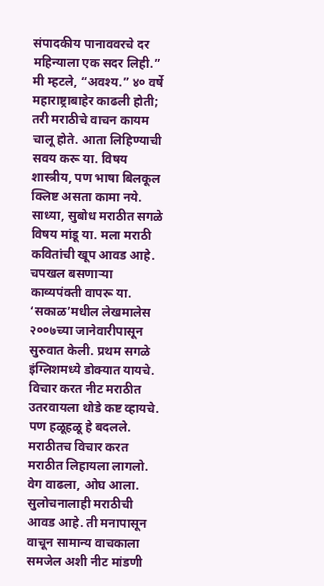संपादकीय पानाववरचे दर महिन्याला एक सदर लिही.” मी म्हटले, “अवश्य.” ४० वर्षे महाराष्ट्राबाहेर काढली होती; तरी मराठीचे वाचन कायम चालू होते. आता लिहिण्याची सवय करू या. विषय शास्त्रीय, पण भाषा बिलकूल क्लिष्ट असता कामा नये. साध्या, सुबोध मराठीत सगळे विषय मांडू या. मला मराठी कवितांची खूप आवड आहे. चपखल बसणाऱ्या काव्यपंक्ती वापरू या. ‘सकाळ’मधील लेखमालेस २००७च्या जानेवारीपासून सुरुवात केली. प्रथम सगळे इंग्लिशमध्ये डोक्यात यायचे. विचार करत नीट मराठीत उतरवायला थोडे कष्ट व्हायचे. पण हळूहळू हे बदलले. मराठीतच विचार करत मराठीत लिहायला लागलो. वेग वाढला, ओघ आला. सुलोचनालाही मराठीची आवड आहे. ती मनापासून वाचून सामान्य वाचकाला समजेल अशी नीट मांडणी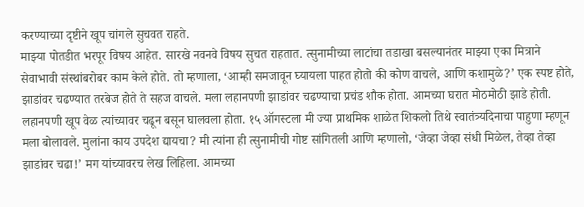करण्याच्या दृष्टीने खूप चांगले सुचवत राहते.
माझ्या पोतडीत भरपूर विषय आहेत. सारखे नवनवे विषय सुचत राहतात. त्सुनामीच्या लाटांचा तडाखा बसल्यानंतर माझ्या एका मित्राने सेवाभावी संस्थांबरोबर काम केले होते. तो म्हणाला, ‘आम्ही समजावून घ्यायला पाहत होतो की कोण वाचले, आणि कशामुळे?’ एक स्पष्ट होते, झाडांवर चढण्यात तरबेज होते ते सहज वाचले. मला लहानपणी झाडांवर चढण्याचा प्रचंड शौक होता. आमच्या घरात मोठमोठी झाडे होती. लहानपणी खूप वेळ त्यांच्यावर चढून बसून घालवला होता. १५ ऑगस्टला मी ज्या प्राथमिक शाळेत शिकलो तिथे स्वातंत्र्यदिनाचा पाहुणा म्हणून मला बोलावले. मुलांना काय उपदेश द्यायचा? मी त्यांना ही त्सुनामीची गोष्ट सांगितली आणि म्हणालो, ‘जेव्हा जेव्हा संधी मिळेल, तेव्हा तेव्हा झाडांवर चढा!’ मग यांच्यावरच लेख लिहिला. आमच्या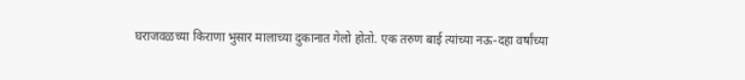घराजवळच्या किराणा भुसार मालाच्या दुकानात गेलो होतो. एक तरुण बाई त्यांच्या नऊ-दहा वर्षांच्या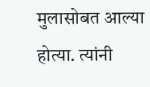मुलासोबत आल्या होत्या. त्यांनी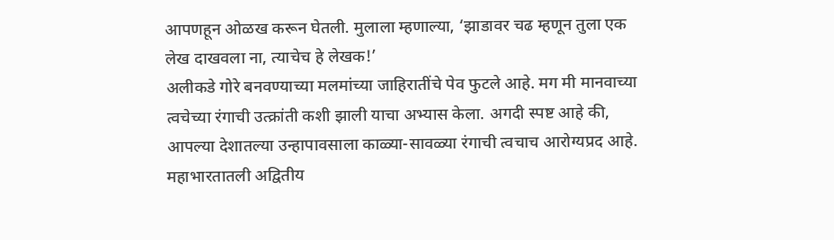आपणहून ओळख करून घेतली. मुलाला म्हणाल्या, ‘झाडावर चढ म्हणून तुला एक लेख दाखवला ना, त्याचेच हे लेखक!’
अलीकडे गोरे बनवण्याच्या मलमांच्या जाहिरातींचे पेव फुटले आहे. मग मी मानवाच्या त्वचेच्या रंगाची उत्क्रांती कशी झाली याचा अभ्यास केला. अगदी स्पष्ट आहे की, आपल्या देशातल्या उन्हापावसाला काळ्या-सावळ्या रंगाची त्वचाच आरोग्यप्रद आहे. महाभारतातली अद्वितीय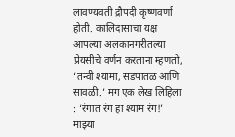लावण्यवती द्रौपदी कृष्णवर्णा होती. कालिदासाचा यक्ष आपल्या अलकानगरीतल्या प्रेयसीचे वर्णन करताना म्हणतो, ‘तन्वी श्यामा, सडपातळ आणि सावळी.’ मग एक लेख लिहिला : ‘रंगात रंग हा श्याम रंग!’ माझ्या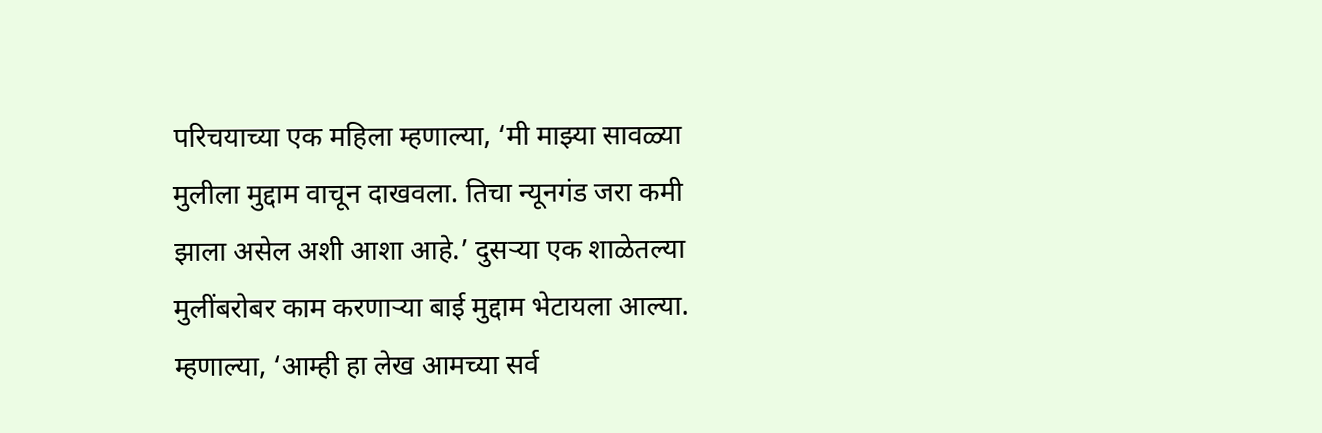परिचयाच्या एक महिला म्हणाल्या, ‘मी माझ्या सावळ्या मुलीला मुद्दाम वाचून दाखवला. तिचा न्यूनगंड जरा कमी झाला असेल अशी आशा आहे.’ दुसऱ्या एक शाळेतल्या मुलींबरोबर काम करणाऱ्या बाई मुद्दाम भेटायला आल्या. म्हणाल्या, ‘आम्ही हा लेख आमच्या सर्व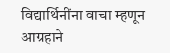विद्यार्थिनींना वाचा म्हणून आग्रहाने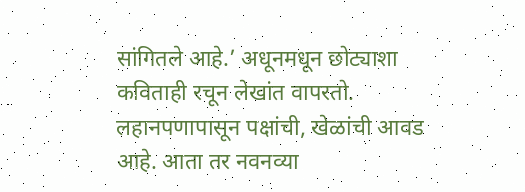सांगितले आहे.’ अधूनमधून छोट्याशा कविताही रचून लेखांत वापरतो. लहानपणापासून पक्षांची, खेळांची आवड आहे. आता तर नवनव्या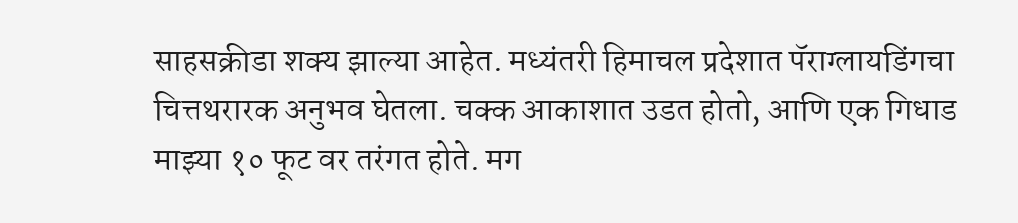साहसक्रीडा शक्य झाल्या आहेत. मध्यंतरी हिमाचल प्रदेशात पॅराग्लायडिंगचा चित्तथरारक अनुभव घेतला. चक्क आकाशात उडत होतो, आणि एक गिधाड माझ्या १० फूट वर तरंगत होते. मग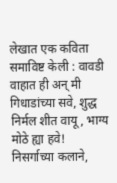लेखात एक कविता समाविष्ट केली : वावडी वाहात ही अन् मी गिधाडांच्या सवे, शुद्ध निर्मल शीत वायू, भाग्य मोठे ह्या हवे!
निसर्गाच्या कलाने,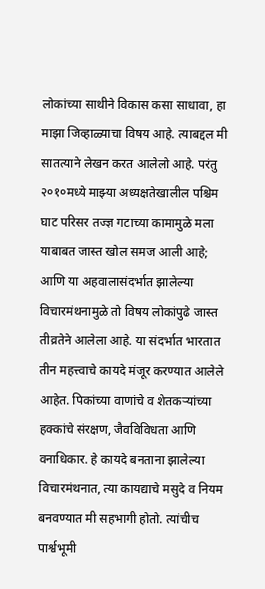लोकांच्या साथीने विकास कसा साधावा, हा माझा जिव्हाळ्याचा विषय आहे. त्याबद्दल मी सातत्याने लेखन करत आलेलो आहे. परंतु २०१०मध्ये माझ्या अध्यक्षतेखालील पश्चिम घाट परिसर तज्ज्ञ गटाच्या कामामुळे मला याबाबत जास्त खोल समज आली आहे; आणि या अहवालासंदर्भात झालेल्या विचारमंथनामुळे तो विषय लोकांपुढे जास्त तीव्रतेने आलेला आहे. या संदर्भात भारतात तीन महत्त्वाचे कायदे मंजूर करण्यात आलेले आहेत. पिकांच्या वाणांचे व शेतकऱ्यांच्या हक्कांचे संरक्षण, जैवविविधता आणि वनाधिकार. हे कायदे बनताना झालेल्या विचारमंथनात, त्या कायद्याचे मसुदे व नियम बनवण्यात मी सहभागी होतो. त्यांचीच पार्श्वभूमी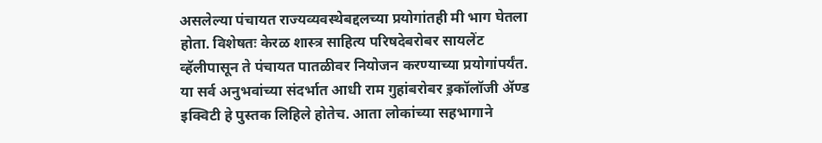असलेल्या पंचायत राज्यव्यवस्थेबद्दलच्या प्रयोगांतही मी भाग घेतला होता. विशेषतः केरळ शास्त्र साहित्य परिषदेबरोबर सायलेंट व्हॅलीपासून ते पंचायत पातळीवर नियोजन करण्याच्या प्रयोगांपर्यंत. या सर्व अनुभवांच्या संदर्भात आधी राम गुहांबरोबर इ़कॉलॉजी ॲण्ड इक्विटी हे पुस्तक लिहिले होतेच. आता लोकांच्या सहभागाने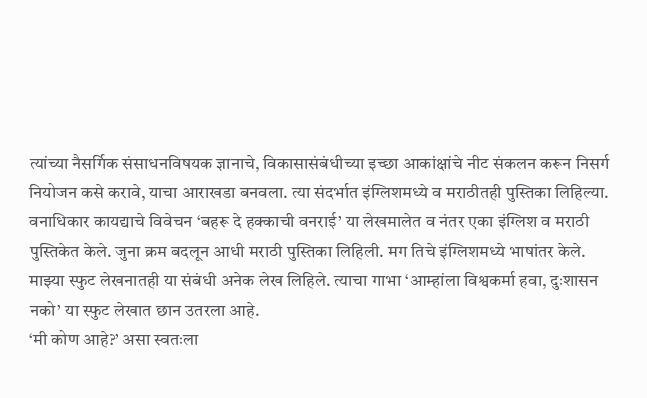त्यांच्या नैसर्गिक संसाधनविषयक ज्ञानाचे, विकासासंबंधीच्या इच्छा आकांक्षांचे नीट संकलन करून निसर्ग नियोजन कसे करावे, याचा आराखडा बनवला. त्या संदर्भात इंग्लिशमध्ये व मराठीतही पुस्तिका लिहिल्या. वनाधिकार कायद्याचे विवेचन ‘बहरू दे हक्काची वनराई’ या लेखमालेत व नंतर एका इंग्लिश व मराठी पुस्तिकेत केले. जुना क्रम बदलून आधी मराठी पुस्तिका लिहिली. मग तिचे इंग्लिशमध्ये भाषांतर केले. माझ्या स्फुट लेखनातही या संबंधी अनेक लेख लिहिले. त्याचा गाभा ‘आम्हांला विश्वकर्मा हवा, दुःशासन नको’ या स्फुट लेखात छान उतरला आहे.
‘मी कोण आहे?’ असा स्वतःला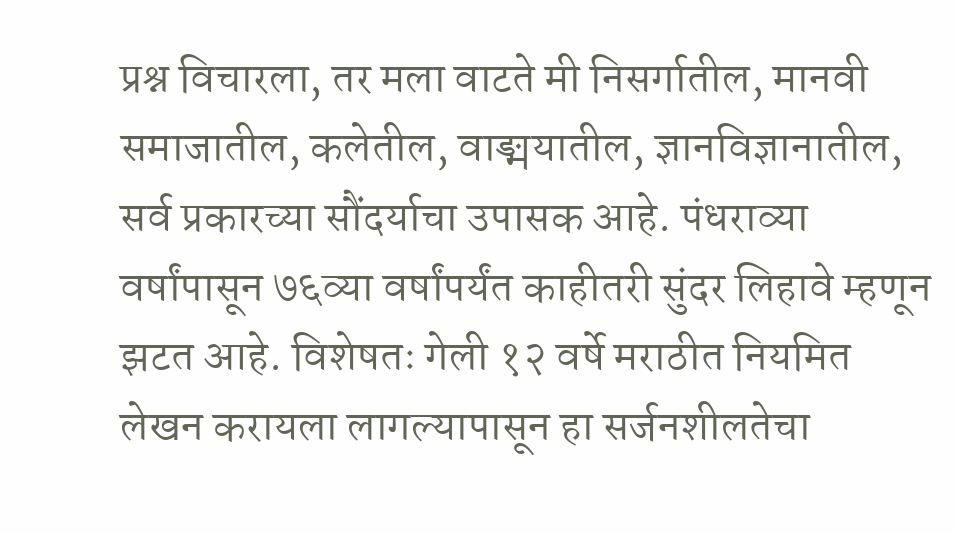प्रश्न विचारला, तर मला वाटते मी निसर्गातील, मानवी समाजातील, कलेतील, वाङ्मयातील, ज्ञानविज्ञानातील, सर्व प्रकारच्या सौंदर्याचा उपासक आहे. पंधराव्या वर्षांपासून ७६व्या वर्षांपर्यंत काहीतरी सुंदर लिहावे म्हणून झटत आहे. विशेषतः गेली १२ वर्षे मराठीत नियमित लेखन करायला लागल्यापासून हा सर्जनशीलतेचा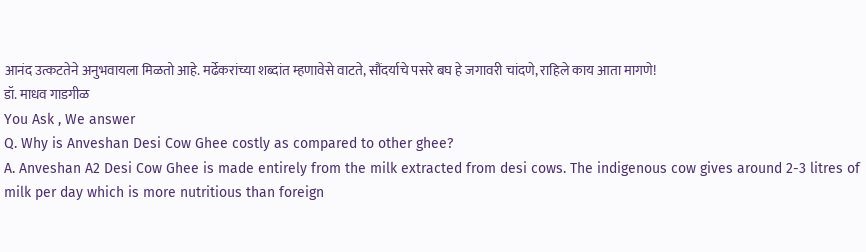आनंद उत्कटतेने अनुभवायला मिळतो आहे. मर्ढेकरांच्या शब्दांत म्हणावेसे वाटते, सौंदर्याचे पसरे बघ हे जगावरी चांदणे, राहिले काय आता मागणे!
डॉ. माधव गाडगीळ
You Ask , We answer
Q. Why is Anveshan Desi Cow Ghee costly as compared to other ghee?
A. Anveshan A2 Desi Cow Ghee is made entirely from the milk extracted from desi cows. The indigenous cow gives around 2-3 litres of milk per day which is more nutritious than foreign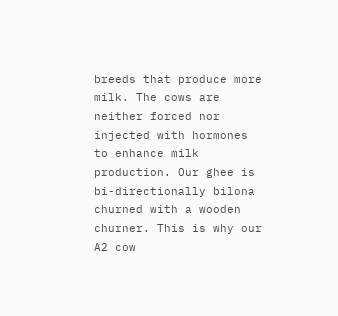breeds that produce more milk. The cows are neither forced nor injected with hormones to enhance milk production. Our ghee is bi-directionally bilona churned with a wooden churner. This is why our A2 cow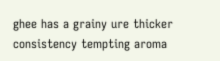ghee has a grainy ure thicker consistency tempting aroma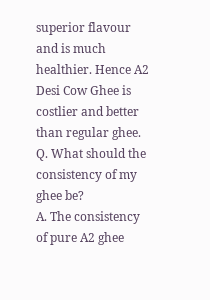superior flavour and is much healthier. Hence A2 Desi Cow Ghee is costlier and better than regular ghee.
Q. What should the consistency of my ghee be?
A. The consistency of pure A2 ghee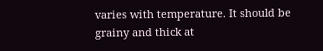varies with temperature. It should be grainy and thick at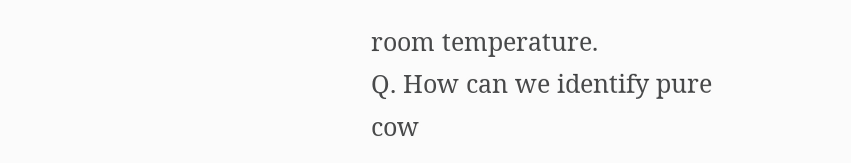room temperature.
Q. How can we identify pure cow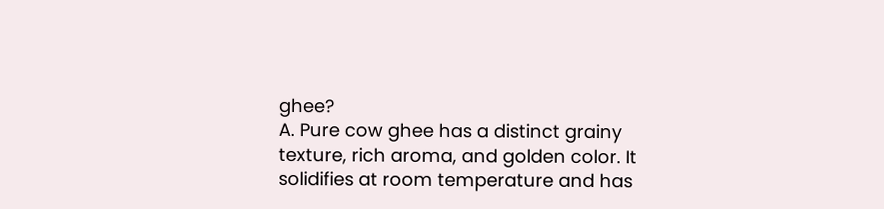ghee?
A. Pure cow ghee has a distinct grainy texture, rich aroma, and golden color. It solidifies at room temperature and has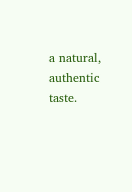a natural, authentic taste.